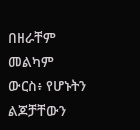በዘራቸም መልካም ውርስ፥ የሆኑትን ልጆቻቸውን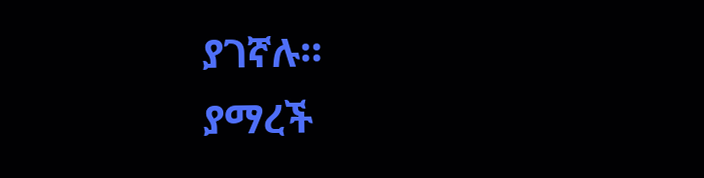ያገኛሉ።
ያማረች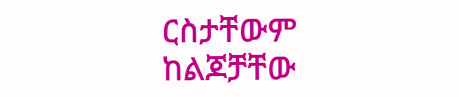ርስታቸውም ከልጆቻቸው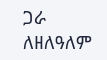ጋራ ለዘለዓለም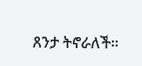ጸንታ ትኖራለች።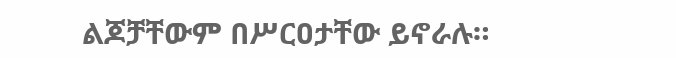ልጆቻቸውም በሥርዐታቸው ይኖራሉ።